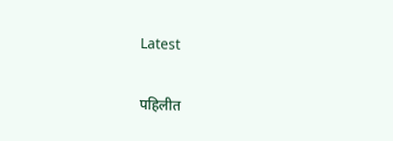Latest

पहिलीत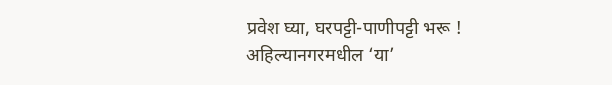प्रवेश घ्या, घरपट्टी-पाणीपट्टी भरू ! अहिल्यानगरमधील ‘या’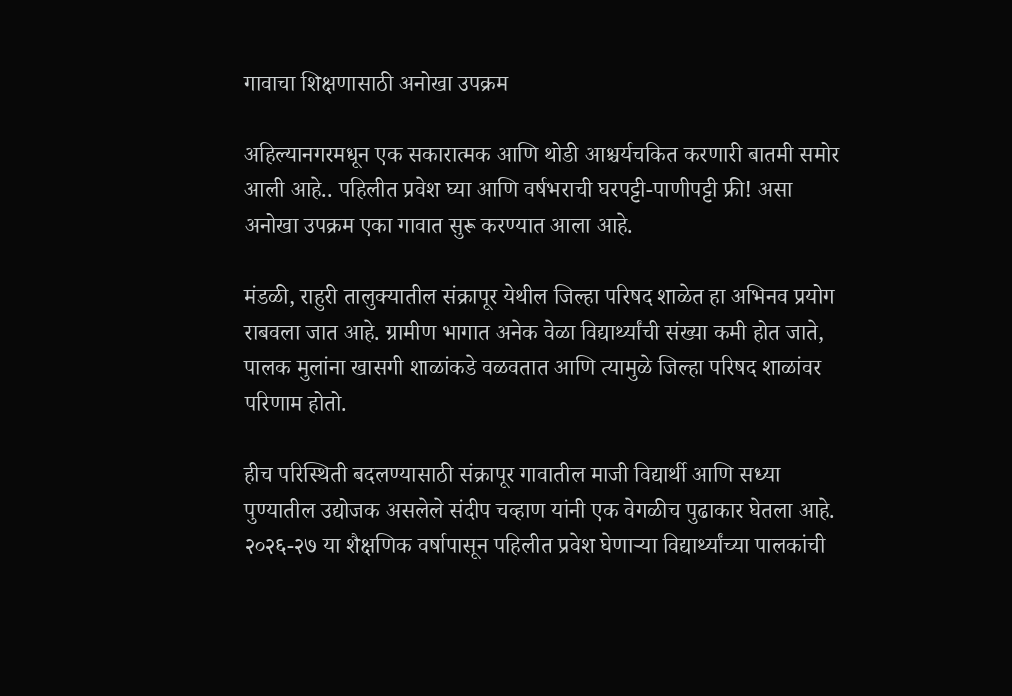गावाचा शिक्षणासाठी अनोखा उपक्रम

अहिल्यानगरमधून एक सकारात्मक आणि थोडी आश्चर्यचकित करणारी बातमी समोर आली आहे.. पहिलीत प्रवेश घ्या आणि वर्षभराची घरपट्टी-पाणीपट्टी फ्री! असा अनोखा उपक्रम एका गावात सुरू करण्यात आला आहे.

मंडळी, राहुरी तालुक्यातील संक्रापूर येथील जिल्हा परिषद शाळेत हा अभिनव प्रयोग राबवला जात आहे. ग्रामीण भागात अनेक वेळा विद्यार्थ्यांची संख्या कमी होत जाते, पालक मुलांना खासगी शाळांकडे वळवतात आणि त्यामुळे जिल्हा परिषद शाळांवर परिणाम होतो.

हीच परिस्थिती बदलण्यासाठी संक्रापूर गावातील माजी विद्यार्थी आणि सध्या पुण्यातील उद्योजक असलेले संदीप चव्हाण यांनी एक वेगळीच पुढाकार घेतला आहे. २०२६-२७ या शैक्षणिक वर्षापासून पहिलीत प्रवेश घेणाऱ्या विद्यार्थ्यांच्या पालकांची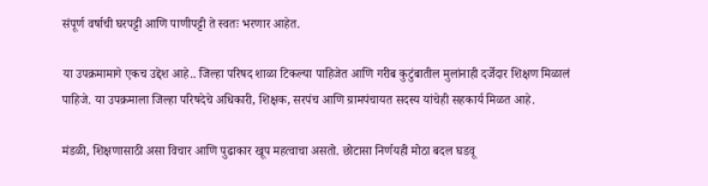संपूर्ण वर्षाची घरपट्टी आणि पाणीपट्टी ते स्वतः भरणार आहेत.

या उपक्रमामागे एकच उद्देश आहे.. जिल्हा परिषद शाळा टिकल्या पाहिजेत आणि गरीब कुटुंबातील मुलांनाही दर्जेदार शिक्षण मिळालं पाहिजे. या उपक्रमाला जिल्हा परिषदेचे अधिकारी, शिक्षक, सरपंच आणि ग्रामपंचायत सदस्य यांचेही सहकार्य मिळत आहे.

मंडळी, शिक्षणासाठी असा विचार आणि पुढाकार खूप महत्वाचा असतो. छोटासा निर्णयही मोठा बदल घडवू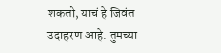शकतो, याचं हे जिवंत उदाहरण आहे. तुमच्या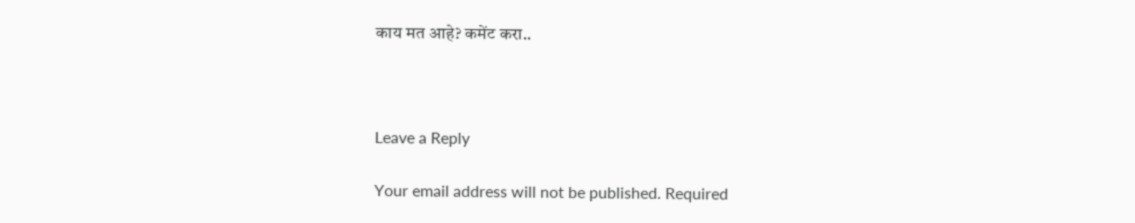काय मत आहे? कमेंट करा..



Leave a Reply

Your email address will not be published. Required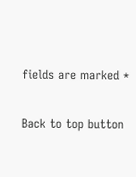fields are marked *

Back to top button